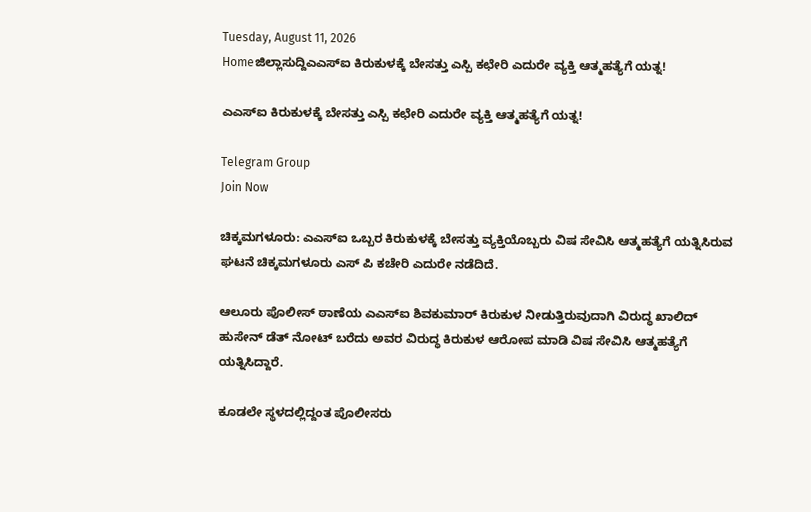Tuesday, August 11, 2026
Homeಜಿಲ್ಲಾಸುದ್ದಿಎಎಸ್‌ಐ ಕಿರುಕುಳಕ್ಕೆ ಬೇಸತ್ತು ಎಸ್ಪಿ ಕಛೇರಿ ಎದುರೇ ವ್ಯಕ್ತಿ ಆತ್ಮಹತ್ಯೆಗೆ ಯತ್ನ!

ಎಎಸ್‌ಐ ಕಿರುಕುಳಕ್ಕೆ ಬೇಸತ್ತು ಎಸ್ಪಿ ಕಛೇರಿ ಎದುರೇ ವ್ಯಕ್ತಿ ಆತ್ಮಹತ್ಯೆಗೆ ಯತ್ನ!

Telegram Group
Join Now

ಚಿಕ್ಕಮಗಳೂರು: ಎಎಸ್‌ಐ ಒಬ್ಬರ ಕಿರುಕುಳಕ್ಕೆ ಬೇಸತ್ತು ವ್ಯಕ್ತಿಯೊಬ್ಬರು ವಿಷ ಸೇವಿಸಿ ಆತ್ಮಹತ್ಯೆಗೆ ಯತ್ನಿಸಿರುವ ಘಟನೆ ಚಿಕ್ಕಮಗಳೂರು ಎಸ್ ಪಿ ಕಚೇರಿ ಎದುರೇ ನಡೆದಿದೆ.

ಆಲೂರು ಪೊಲೀಸ್‌ ಠಾಣೆಯ ಎಎಸ್‌ಐ ಶಿವಕುಮಾರ್ ಕಿರುಕುಳ ನೀಡುತ್ತಿರುವುದಾಗಿ ವಿರುದ್ಧ ಖಾಲಿದ್ ಹುಸೇನ್ ಡೆತ್ ನೋಟ್ ಬರೆದು ಅವರ ವಿರುದ್ಧ ಕಿರುಕುಳ ಆರೋಪ ಮಾಡಿ ವಿಷ ಸೇವಿಸಿ ಆತ್ಮಹತ್ಯೆಗೆ ಯತ್ನಿಸಿದ್ದಾರೆ.

ಕೂಡಲೇ ಸ್ಥಳದಲ್ಲಿದ್ದಂತ ಪೊಲೀಸರು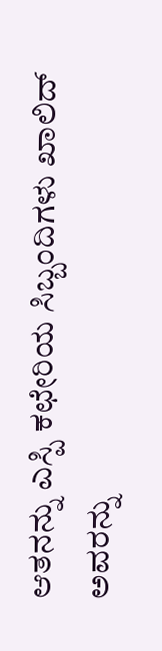ಆತನನ್ನು ಎಸ್ಪಿ ಕಛೇರಿಯ ಸಿಬ್ಬಂದಿಗಳು ಖಾಲಿದ್ ಅವರನ್ನು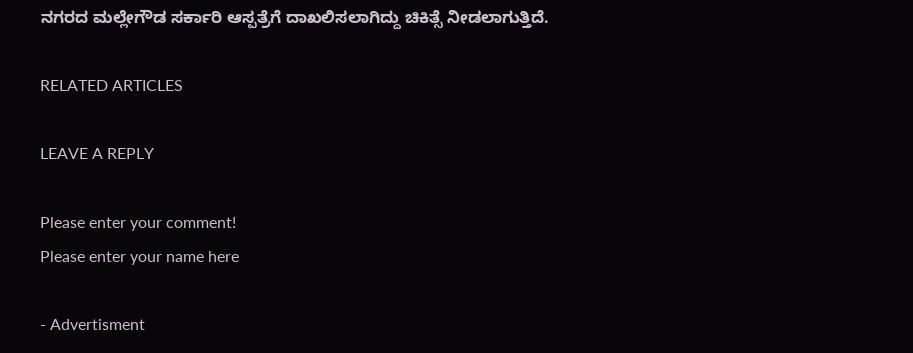ನಗರದ ಮಲ್ಲೇಗೌಡ ಸರ್ಕಾರಿ ಆಸ್ಪತ್ರೆಗೆ ದಾಖಲಿಸಲಾಗಿದ್ದು ಚಿಕಿತ್ಸೆ ನೀಡಲಾಗುತ್ತಿದೆ.

RELATED ARTICLES

LEAVE A REPLY

Please enter your comment!
Please enter your name here

- Advertisment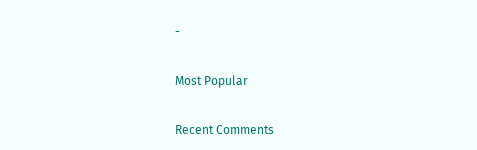-

Most Popular

Recent Comments